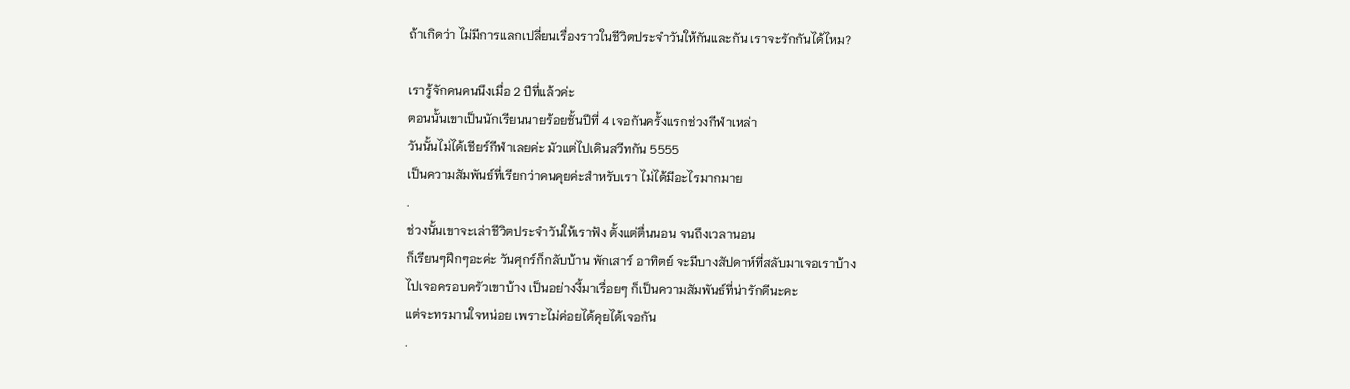ถ้าเกิดว่า ไม่มีการแลกเปลี่ยนเรื่องราวในชีวิตประจำวันให้กันและกัน เราจะรักกันได้ไหม?

เรารู้จักคนคนนึงเมื่อ 2 ปีที่แล้วค่ะ
ตอนนั้นเขาเป็นนักเรียนนายร้อยชั้นปีที่ 4 เจอกันครั้งแรกช่วงกีฬาเหล่า
วันนั้นไม่ได้เชียร์กีฬาเลยค่ะ มัวแต่ไปเดินสวีทกัน 5555
เป็นความสัมพันธ์ที่เรียกว่าคนคุยค่ะสำหรับเรา ไม่ได้มีอะไรมากมาย
.
ช่วงนั้นเขาจะเล่าชีวิตประจำวันให้เราฟัง ตั้งแต่ตื่นนอน จนถึงเวลานอน
ก็เรียนๆฝึกๆอะค่ะ วันศุกร์ก็กลับบ้าน พักเสาร์ อาทิตย์ จะมีบางสัปดาห์ที่สลับมาเจอเราบ้าง
ไปเจอครอบครัวเขาบ้าง เป็นอย่างงี้มาเรื่อยๆ ก็เป็นความสัมพันธ์ที่น่ารักดีนะคะ
แต่จะทรมานใจหน่อย เพราะไม่ค่อยได้คุยได้เจอกัน
.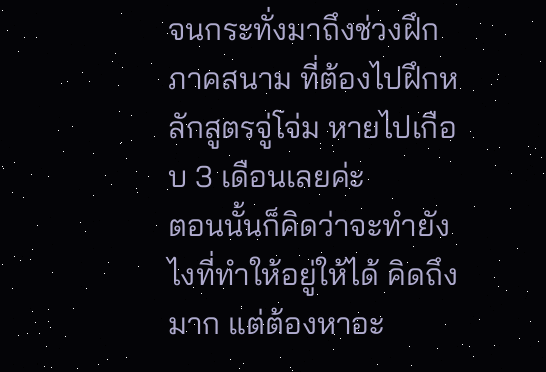จนกระทั่งมาถึงช่วงฝึกภาคสนาม ที่ต้องไปฝึกหลักสูตรจู่โจ่ม หายไปเกือบ 3 เดือนเลยค่ะ
ตอนนั้นก็คิดว่าจะทำยังไงที่ทำให้อยู่ให้ได้ คิดถึงมาก แต่ต้องหาอะ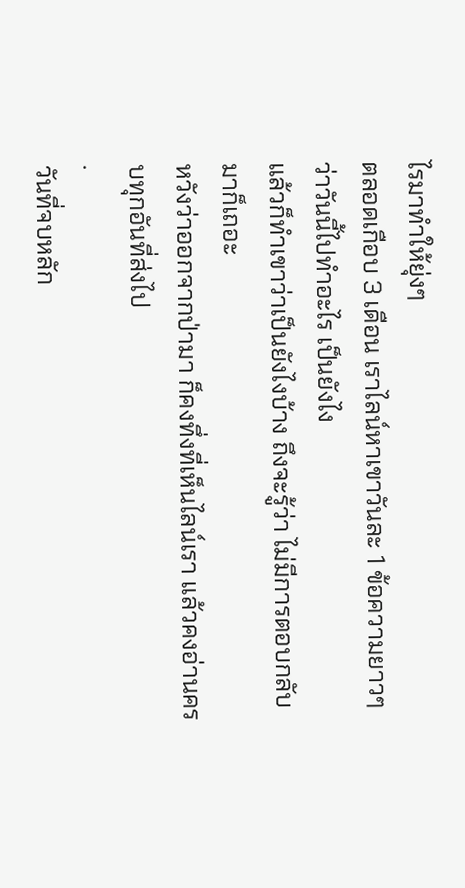ไรมาทำให้ยุ่งๆ
ตลอดเกือบ 3 เดือน เราไลน์หาเขาวันละ 1 ข้อความยาวๆ ว่าวันนี้ไปทำอะไร เป็นยังไง
แล้วก็ทำเขาว่าเป็นยังไงบ้าง ถึงจะรู้ว่า ไม่มีการตอบกลับมาก็เถอะ
หวังว่าออกจากป่ามา ก็คงทึ่งที่เห็นไลน์เรา แล้วคงอ่านครบทุกอันที่ส่งไป
.
วันที่จบหลัก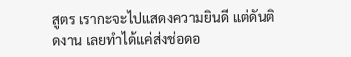สูตร เรากะจะไปแสดงความยินดี แต่ดันติดงาน เลยทำได้แค่ส่งช่อดอ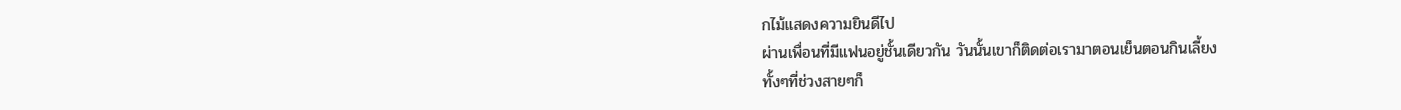กไม้แสดงความยินดีไป
ผ่านเพื่อนที่มีแฟนอยู่ชั้นเดียวกัน วันนั้นเขาก็ติดต่อเรามาตอนเย็นตอนกินเลี้ยง
ทั้งๆที่ช่วงสายๆก็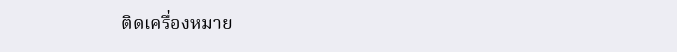ติดเครื่องหมาย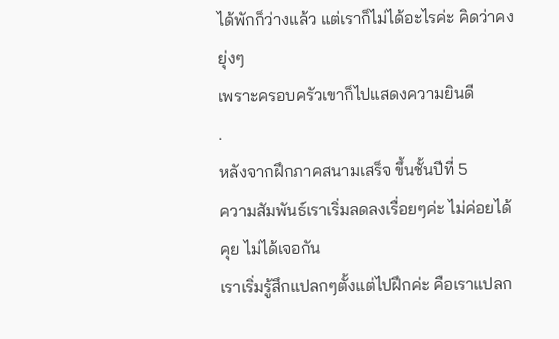ได้พักก็ว่างแล้ว แต่เราก็ไม่ได้อะไรค่ะ คิดว่าคงยุ่งๆ
เพราะครอบครัวเขาก็ไปแสดงความยินดี
.
หลังจากฝึกภาคสนามเสร็จ ขึ้นชั้นปีที่ 5
ความสัมพันธ์เราเริ่มลดลงเรื่อยๆค่ะ ไม่ค่อยได้คุย ไม่ได้เจอกัน
เราเริ่มรู้สึกแปลกๆตั้งแต่ไปฝึกค่ะ คือเราแปลก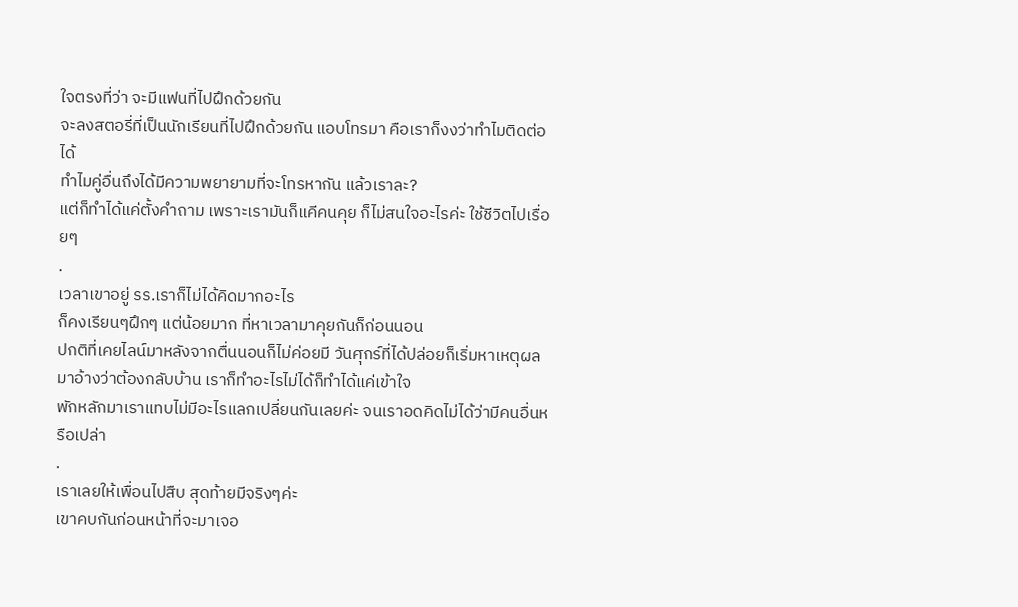ใจตรงที่ว่า จะมีแฟนที่ไปฝึกด้วยกัน
จะลงสตอรี่ที่เป็นนักเรียนที่ไปฝึกด้วยกัน แอบโทรมา คือเราก็งงว่าทำไมติดต่อได้
ทำไมคู่อื่นถึงได้มีความพยายามที่จะโทรหากัน แล้วเราละ?
แต่ก็ทำได้แค่ตั้งคำถาม เพราะเรามันก็แคีคนคุย ก็ไม่สนใจอะไรค่ะ ใช้ชีวิตไปเรื่อยๆ
.
เวลาเขาอยู่ รร.เราก็ไม่ได้คิดมากอะไร
ก็คงเรียนๆฝึกๆ แต่น้อยมาก ที่หาเวลามาคุยกันก็ก่อนนอน
ปกติที่เคยไลน์มาหลังจากตื่นนอนก็ไม่ค่อยมี วันศุกร์ที่ได้ปล่อยก็เริ่มหาเหตุผล
มาอ้างว่าต้องกลับบ้าน เราก็ทำอะไรไม่ได้ก็ทำได้แค่เข้าใจ
พักหลักมาเราแทบไม่มีอะไรแลกเปลี่ยนกันเลยค่ะ จนเราอดคิดไม่ได้ว่ามีคนอื่นหรือเปล่า
.
เราเลยให้เพื่อนไปสืบ สุดท้ายมีจริงๆค่ะ
เขาคบกันก่อนหน้าที่จะมาเจอ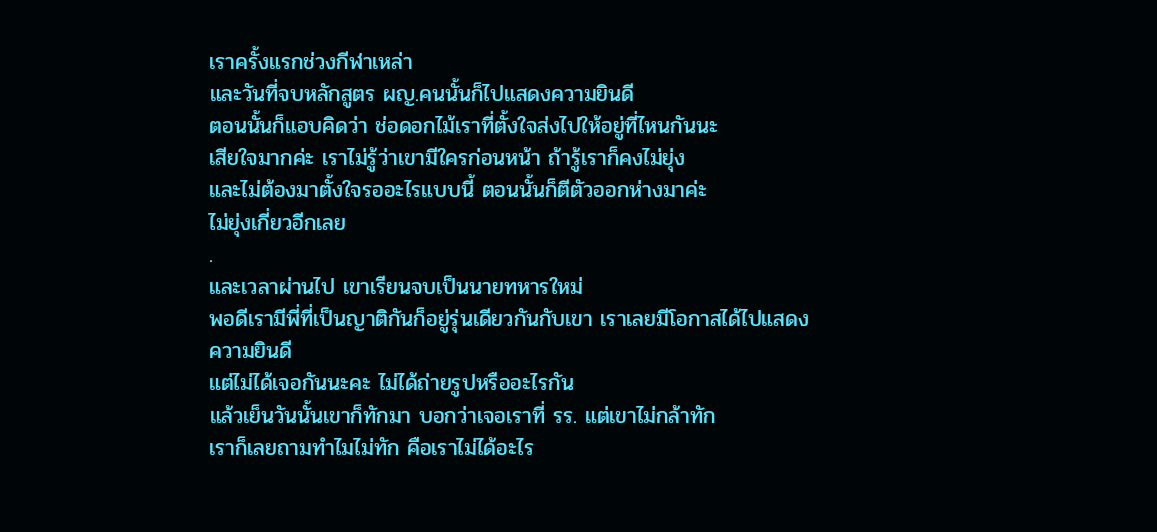เราครั้งแรกช่วงกีฬาเหล่า
และวันที่จบหลักสูตร ผญ.คนนั้นก็ไปแสดงความยินดี
ตอนนั้นก็แอบคิดว่า ช่อดอกไม้เราที่ตั้งใจส่งไปให้อยู่ที่ไหนกันนะ
เสียใจมากค่ะ เราไม่รู้ว่าเขามีใครก่อนหน้า ถ้ารู้เราก็คงไม่ยุ่ง
และไม่ต้องมาตั้งใจรออะไรแบบนี้ ตอนนั้นก็ตีตัวออกห่างมาค่ะ
ไม่ยุ่งเกี่ยวอีกเลย
.
และเวลาผ่านไป เขาเรียนจบเป็นนายทหารใหม่
พอดีเรามีพี่ที่เป็นญาติกันก็อยู่รุ่นเดียวกันกับเขา เราเลยมีโอกาสได้ไปแสดงความยินดี
แต่ไม่ได้เจอกันนะคะ ไม่ได้ถ่ายรูปหรืออะไรกัน
แล้วเย็นวันนั้นเขาก็ทักมา บอกว่าเจอเราที่ รร. แต่เขาไม่กล้าทัก
เราก็เลยถามทำไมไม่ทัก คือเราไม่ได้อะไร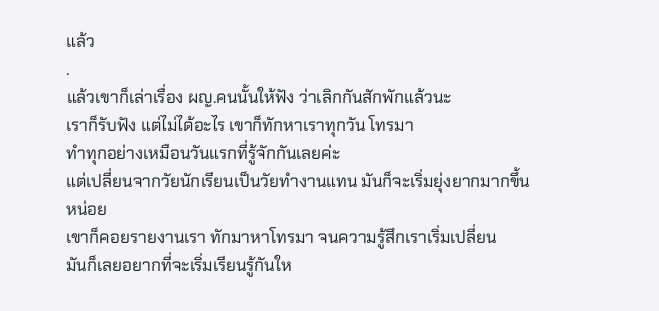แล้ว
.
แล้วเขาก็เล่าเรื่อง ผญ.คนนั้นให้ฟัง ว่าเลิกกันสักพักแล้วนะ
เราก็รับฟัง แต่ไม่ได้อะไร เขาก็ทักหาเราทุกวัน โทรมา
ทำทุกอย่างเหมือนวันแรกที่รู้จักกันเลยค่ะ
แต่เปลี่ยนจากวัยนักเรียนเป็นวัยทำงานแทน มันก็จะเริ่มยุ่งยากมากขึ้นหน่อย
เขาก็คอยรายงานเรา ทักมาหาโทรมา จนความรู้สึกเราเริ่มเปลี่ยน
มันก็เลยอยากที่จะเริ่มเรียนรู้กันให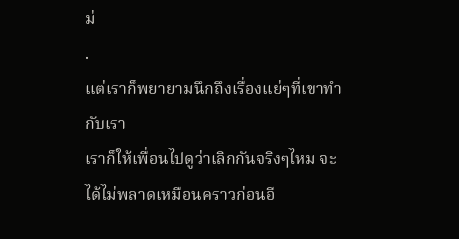ม่
.
แต่เราก็พยายามนึกถึงเรื่องแย่ๆที่เขาทำกับเรา
เราก็ให้เพื่อนไปดูว่าเลิกกันจริงๆไหม จะได้ไม่พลาดเหมือนคราวก่อนอี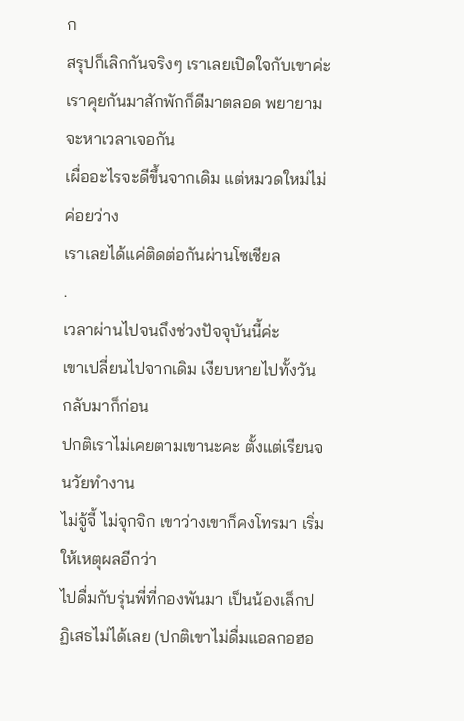ก
สรุปก็เลิกกันจริงๆ เราเลยเปิดใจกับเขาค่ะ
เราคุยกันมาสักพักก็ดีมาตลอด พยายามจะหาเวลาเจอกัน
เผื่ออะไรจะดีขึ้นจากเดิม แต่หมวดใหม่ไม่ค่อยว่าง
เราเลยได้แค่ติดต่อกันผ่านโซเชียล
.
เวลาผ่านไปจนถึงช่วงปัจจุบันนี้ค่ะ
เขาเปลี่ยนไปจากเดิม เงียบหายไปทั้งวัน กลับมาก็ก่อน
ปกติเราไม่เคยตามเขานะคะ ตั้งแต่เรียนจนวัยทำงาน
ไม่จู้จี้ ไม่จุกจิก เขาว่างเขาก็คงโทรมา เริ่มให้เหตุผลอีกว่า
ไปดื่มกับรุ่นพี่ที่กองพันมา เป็นน้องเล็กปฏิเสธไม่ได้เลย (ปกติเขาไม่ดื่มแอลกอฮอ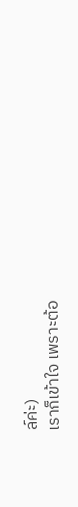ล์ค่ะ)
เราก็เข้าใจ เพราะต้อ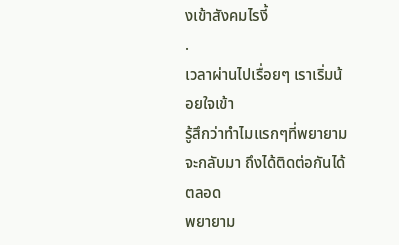งเข้าสังคมไรงี้
.
เวลาผ่านไปเรื่อยๆ เราเริ่มน้อยใจเข้า
รู้สึกว่าทำไมแรกๆที่พยายามจะกลับมา ถึงได้ติดต่อกันได้ตลอด
พยายาม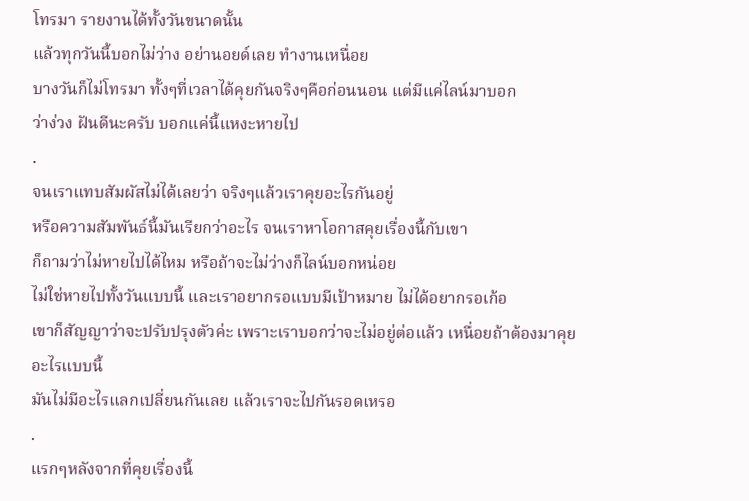โทรมา รายงานได้ทั้งวันขนาดนั้น
แล้วทุกวันนี้บอกไม่ว่าง อย่านอยด์เลย ทำงานเหนื่อย
บางวันก็ไม่โทรมา ทั้งๆที่เวลาได้คุยกันจริงๆคือก่อนนอน แต่มีแค่ไลน์มาบอก
ว่าง่วง ฝันดีนะครับ บอกแค่นี้แหงะหายไป
.
จนเราแทบสัมผัสไม่ได้เลยว่า จริงๆแล้วเราคุยอะไรกันอยู่
หรือความสัมพันธ์นี้มันเรียกว่าอะไร จนเราหาโอกาสคุยเรื่องนี้กับเขา
ก็ถามว่าไม่หายไปได้ไหม หรือถ้าจะไม่ว่างก็ไลน์บอกหน่อย
ไม่ใช่หายไปทั้งวันแบบนี้ และเราอยากรอแบบมีเป้าหมาย ไม่ได้อยากรอเก้อ
เขาก็สัญญาว่าจะปรับปรุงตัวค่ะ เพราะเราบอกว่าจะไม่อยู่ต่อแล้ว เหนื่อยถ้าต้องมาคุยอะไรแบบนี้
มันไม่มีอะไรแลกเปลี่ยนกันเลย แล้วเราจะไปกันรอดเหรอ
.
แรกๆหลังจากที่คุยเรื่องนี้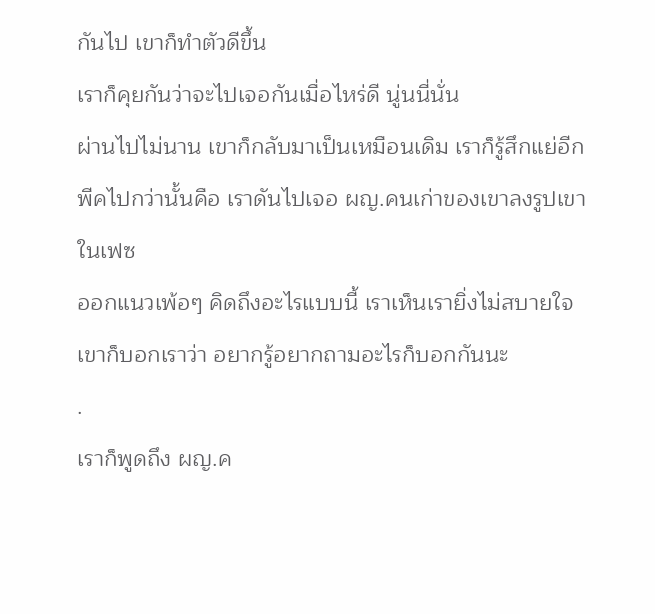กันไป เขาก็ทำตัวดีขึ้น
เราก็คุยกันว่าจะไปเจอกันเมื่อไหร่ดี นู่นนี่นั่น
ผ่านไปไม่นาน เขาก็กลับมาเป็นเหมือนเดิม เราก็รู้สึกแย่อีก
พีคไปกว่านั้นคือ เราดันไปเจอ ผญ.คนเก่าของเขาลงรูปเขาในเฟซ
ออกแนวเพ้อๆ คิดถึงอะไรแบบนี้ เราเห็นเรายิ่งไม่สบายใจ
เขาก็บอกเราว่า อยากรู้อยากถามอะไรก็บอกกันนะ
.
เราก็พูดถึง ผญ.ค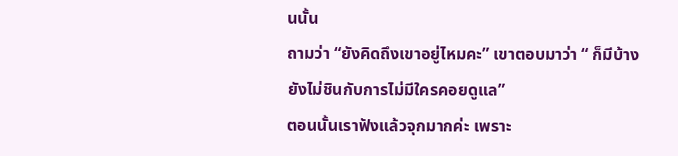นนั้น
ถามว่า “ยังคิดถึงเขาอยู่ไหมคะ” เขาตอบมาว่า “ ก็มีบ้าง
ยังไม่ชินกับการไม่มีใครคอยดูแล”
ตอนนั้นเราฟังแล้วจุกมากค่ะ เพราะ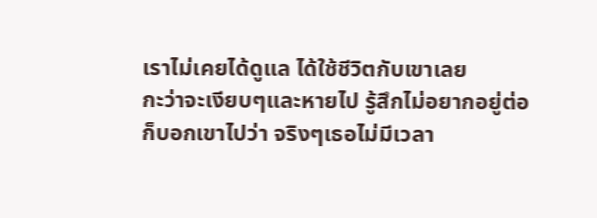เราไม่เคยได้ดูแล ได้ใช้ชีวิตกับเขาเลย
กะว่าจะเงียบๆและหายไป รู้สึกไม่อยากอยู่ต่อ
ก็บอกเขาไปว่า จริงๆเธอไม่มีเวลา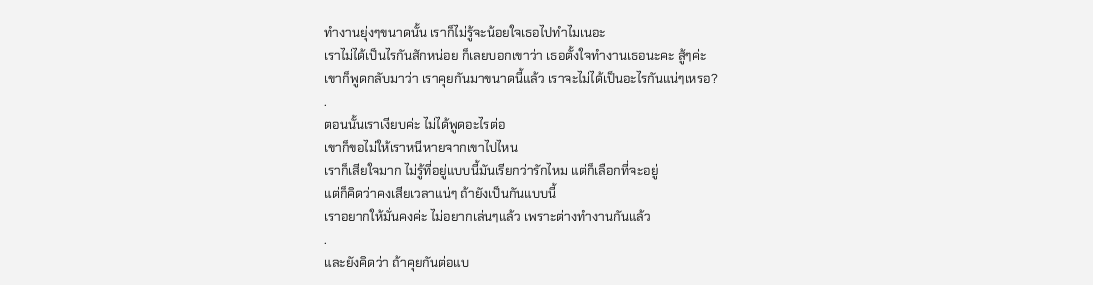ทำงานยุ่งๆขนาดนั้น เราก็ไม่รู้จะน้อยใจเธอไปทำไมเนอะ
เราไม่ได้เป็นไรกันสักหน่อย ก็เลยบอกเขาว่า เธอตั้งใจทำงานเธอนะคะ สู้ๆค่ะ
เขาก็พูดกลับมาว่า เราคุยกันมาขนาดนี้แล้ว เราจะไม่ได้เป็นอะไรกันแน่ๆเหรอ?
.
ตอนนั้นเราเงียบค่ะ ไม่ได้พูดอะไรต่อ
เขาก็ขอไม่ให้เราหนีหายจากเขาไปไหน
เราก็เสียใจมาก ไม่รู้ที่อยู่แบบนี้มันเรียกว่ารักไหม แต่ก็เลือกที่จะอยู่
แต่ก็คิดว่าคงเสียเวลาแน่ๆ ถ้ายังเป็นกันแบบนี้
เราอยากให้มั่นคงค่ะ ไม่อยากเล่นๆแล้ว เพราะต่างทำงานกันแล้ว
.
และยังคิดว่า ถ้าคุยกันต่อแบ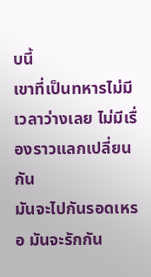บนี้
เขาที่เป็นทหารไม่มีเวลาว่างเลย ไม่มีเรื่องราวแลกเปลี่ยนกัน
มันจะไปกันรอดเหรอ มันจะรักกัน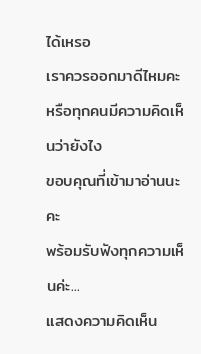ได้เหรอ
เราควรออกมาดีไหมคะ หรือทุกคนมีความคิดเห็นว่ายังไง
ขอบคุณที่เข้ามาอ่านนะคะ
พร้อมรับฟังทุกความเห็นค่ะ...
แสดงความคิดเห็น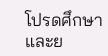โปรดศึกษาและย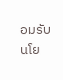อมรับนโย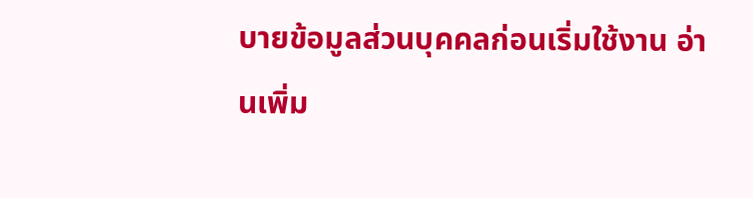บายข้อมูลส่วนบุคคลก่อนเริ่มใช้งาน อ่านเพิ่ม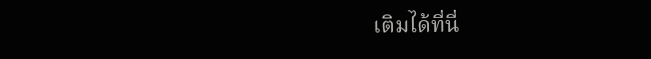เติมได้ที่นี่